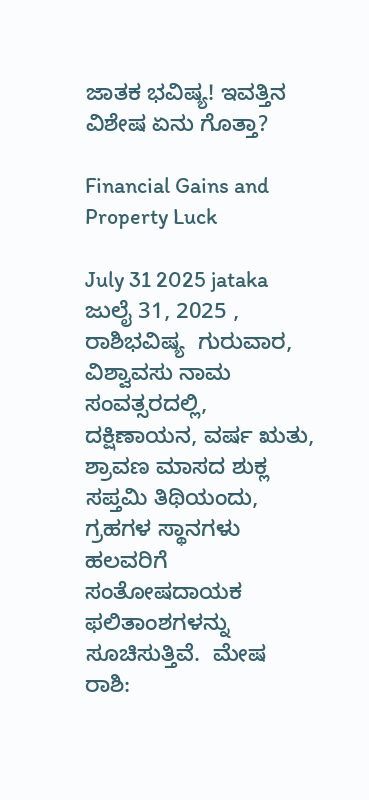ಜಾತಕ ಭವಿಷ್ಯ! ಇವತ್ತಿನ ವಿಶೇಷ ಏನು ಗೊತ್ತಾ?

Financial Gains and Property Luck

July 31 2025 jataka ಜುಲೈ 31, 2025 , ರಾಶಿಭವಿಷ್ಯ  ಗುರುವಾರ,  ವಿಶ್ವಾವಸು ನಾಮ ಸಂವತ್ಸರದಲ್ಲಿ, ದಕ್ಷಿಣಾಯನ, ವರ್ಷ ಋತು, ಶ್ರಾವಣ ಮಾಸದ ಶುಕ್ಲ ಸಪ್ತಮಿ ತಿಥಿಯಂದು, ಗ್ರಹಗಳ ಸ್ಥಾನಗಳು ಹಲವರಿಗೆ ಸಂತೋಷದಾಯಕ ಫಲಿತಾಂಶಗಳನ್ನು ಸೂಚಿಸುತ್ತಿವೆ.  ಮೇಷ ರಾಶಿ: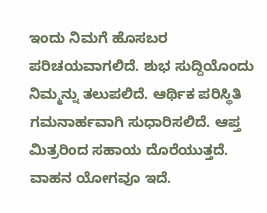ಇಂದು ನಿಮಗೆ ಹೊಸಬರ ಪರಿಚಯವಾಗಲಿದೆ. ಶುಭ ಸುದ್ದಿಯೊಂದು ನಿಮ್ಮನ್ನು ತಲುಪಲಿದೆ. ಆರ್ಥಿಕ ಪರಿಸ್ಥಿತಿ ಗಮನಾರ್ಹವಾಗಿ ಸುಧಾರಿಸಲಿದೆ. ಆಪ್ತ ಮಿತ್ರರಿಂದ ಸಹಾಯ ದೊರೆಯುತ್ತದೆ. ವಾಹನ ಯೋಗವೂ ಇದೆ.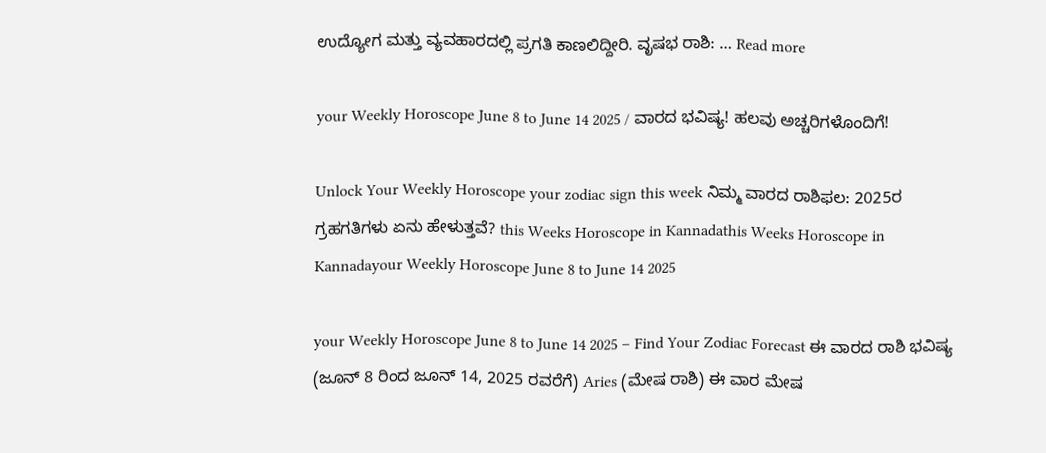ಉದ್ಯೋಗ ಮತ್ತು ವ್ಯವಹಾರದಲ್ಲಿ ಪ್ರಗತಿ ಕಾಣಲಿದ್ದೀರಿ. ವೃಷಭ ರಾಶಿ: … Read more

your Weekly Horoscope June 8 to June 14 2025 / ವಾರದ ಭವಿಷ್ಯ! ಹಲವು ಅಚ್ಚರಿಗಳೊಂದಿಗೆ!

Unlock Your Weekly Horoscope your zodiac sign this week ನಿಮ್ಮ ವಾರದ ರಾಶಿಫಲ: 2025ರ ಗ್ರಹಗತಿಗಳು ಏನು ಹೇಳುತ್ತವೆ? this Weeks Horoscope in Kannadathis Weeks Horoscope in Kannadayour Weekly Horoscope June 8 to June 14 2025

your Weekly Horoscope June 8 to June 14 2025 – Find Your Zodiac Forecast ಈ ವಾರದ ರಾಶಿ ಭವಿಷ್ಯ (ಜೂನ್ 8 ರಿಂದ ಜೂನ್ 14, 2025 ರವರೆಗೆ) Aries (ಮೇಷ ರಾಶಿ) ಈ ವಾರ ಮೇಷ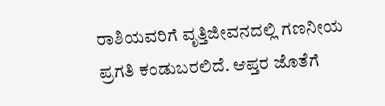ರಾಶಿಯವರಿಗೆ ವೃತ್ತಿಜೀವನದಲ್ಲಿ ಗಣನೀಯ ಪ್ರಗತಿ ಕಂಡುಬರಲಿದೆ. ಆಪ್ತರ ಜೊತೆಗೆ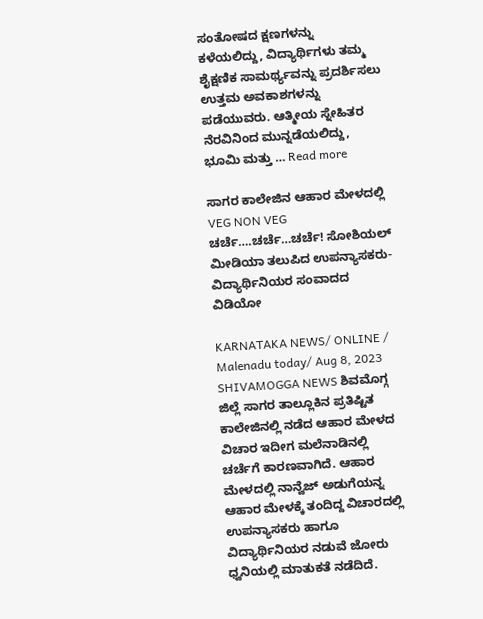ಸಂತೋಷದ ಕ್ಷಣಗಳನ್ನು ಕಳೆಯಲಿದ್ದು, ವಿದ್ಯಾರ್ಥಿಗಳು ತಮ್ಮ ಶೈಕ್ಷಣಿಕ ಸಾಮರ್ಥ್ಯವನ್ನು ಪ್ರದರ್ಶಿಸಲು ಉತ್ತಮ ಅವಕಾಶಗಳನ್ನು ಪಡೆಯುವರು. ಆತ್ಮೀಯ ಸ್ನೇಹಿತರ ನೆರವಿನಿಂದ ಮುನ್ನಡೆಯಲಿದ್ದು, ಭೂಮಿ ಮತ್ತು … Read more

ಸಾಗರ ಕಾಲೇಜಿನ ಆಹಾರ ಮೇಳದಲ್ಲಿ VEG NON VEG ಚರ್ಚೆ….ಚರ್ಚೆ…ಚರ್ಚೆ! ಸೋಶಿಯಲ್ ಮೀಡಿಯಾ ತಲುಪಿದ ಉಪನ್ಯಾಸಕರು-ವಿದ್ಯಾರ್ಥಿನಿಯರ ಸಂವಾದದ ವಿಡಿಯೋ

KARNATAKA NEWS/ ONLINE / Malenadu today/ Aug 8, 2023 SHIVAMOGGA NEWS ಶಿವಮೊಗ್ಗ ಜಿಲ್ಲೆ ಸಾಗರ ತಾಲ್ಲೂಕಿನ ಪ್ರತಿಷ್ಟಿತ ಕಾಲೇಜಿನಲ್ಲಿ ನಡೆದ ಆಹಾರ ಮೇಳದ ವಿಚಾರ ಇದೀಗ ಮಲೆನಾಡಿನಲ್ಲಿ ಚರ್ಚೆಗೆ ಕಾರಣವಾಗಿದೆ. ಆಹಾರ ಮೇಳದಲ್ಲಿ ನಾನ್ವೆಜ್ ಅಡುಗೆಯನ್ನ ಆಹಾರ ಮೇಳಕ್ಕೆ ತಂದಿದ್ದ ವಿಚಾರದಲ್ಲಿ ಉಪನ್ಯಾಸಕರು ಹಾಗೂ ವಿದ್ಯಾರ್ಥಿನಿಯರ ನಡುವೆ ಜೋರು ಧ್ವನಿಯಲ್ಲಿ ಮಾತುಕತೆ ನಡೆದಿದೆ.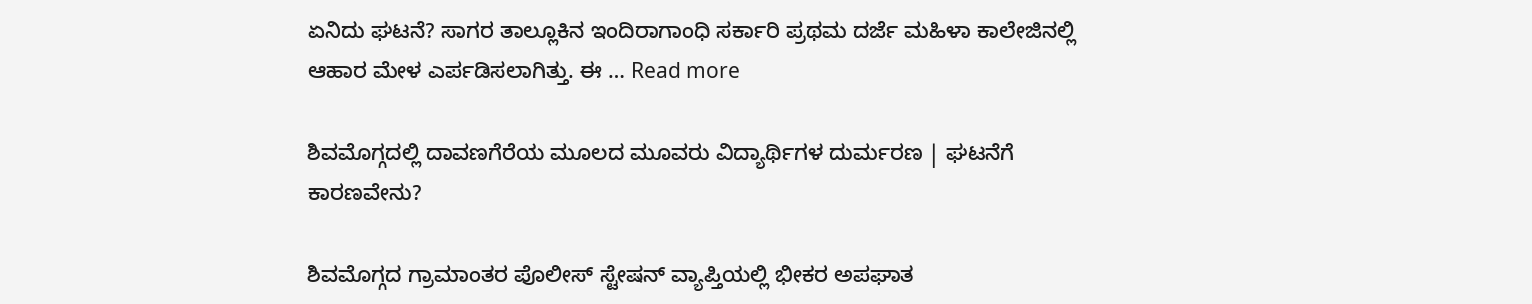ಏನಿದು ಘಟನೆ? ಸಾಗರ ತಾಲ್ಲೂಕಿನ ಇಂದಿರಾಗಾಂಧಿ ಸರ್ಕಾರಿ ಪ್ರಥಮ ದರ್ಜೆ ಮಹಿಳಾ ಕಾಲೇಜಿನಲ್ಲಿ ಆಹಾರ ಮೇಳ ಎರ್ಪಡಿಸಲಾಗಿತ್ತು. ಈ … Read more

ಶಿವಮೊಗ್ಗದಲ್ಲಿ ದಾವಣಗೆರೆಯ ಮೂಲದ ಮೂವರು ವಿದ್ಯಾರ್ಥಿಗಳ ದುರ್ಮರಣ | ಘಟನೆಗೆ ಕಾರಣವೇನು?

ಶಿವಮೊಗ್ಗದ ಗ್ರಾಮಾಂತರ ಪೊಲೀಸ್ ಸ್ಟೇಷನ್ ವ್ಯಾಪ್ತಿಯಲ್ಲಿ ಭೀಕರ ಅಪಘಾತ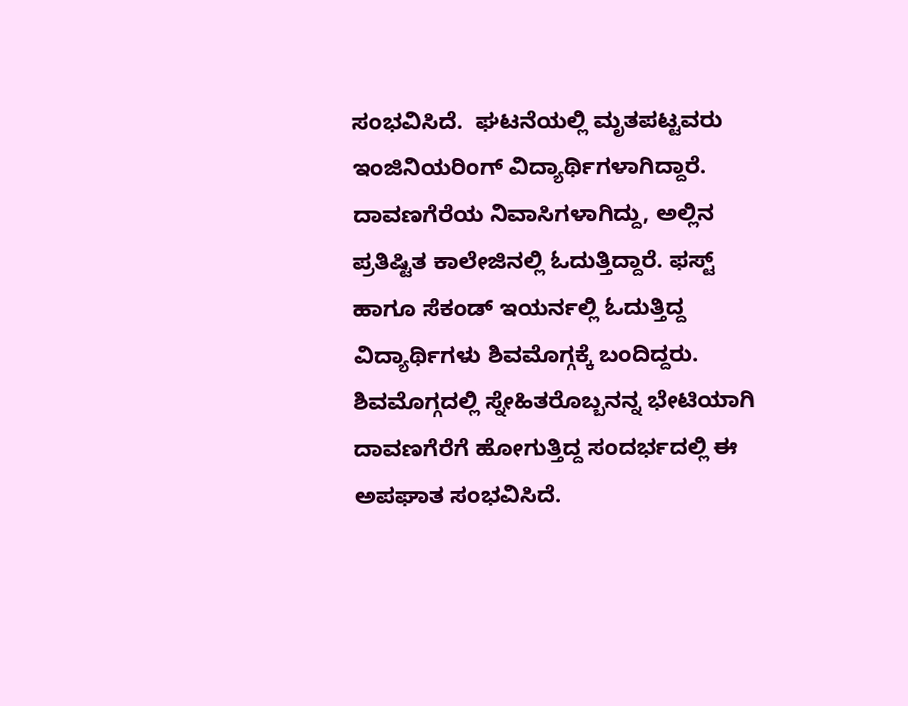ಸಂಭವಿಸಿದೆ.  ಘಟನೆಯಲ್ಲಿ ಮೃತಪಟ್ಟವರು ಇಂಜಿನಿಯರಿಂಗ್ ವಿದ್ಯಾರ್ಥಿಗಳಾಗಿದ್ದಾರೆ. ದಾವಣಗೆರೆಯ ನಿವಾಸಿಗಳಾಗಿದ್ದು, ಅಲ್ಲಿನ ಪ್ರತಿಷ್ಟಿತ ಕಾಲೇಜಿನಲ್ಲಿ ಓದುತ್ತಿದ್ದಾರೆ. ಫಸ್ಟ್ ಹಾಗೂ ಸೆಕಂಡ್ ಇಯರ್ನಲ್ಲಿ ಓದುತ್ತಿದ್ದ ವಿದ್ಯಾರ್ಥಿಗಳು ಶಿವಮೊಗ್ಗಕ್ಕೆ ಬಂದಿದ್ದರು.  ಶಿವಮೊಗ್ಗದಲ್ಲಿ ಸ್ನೇಹಿತರೊಬ್ಬನನ್ನ ಭೇಟಿಯಾಗಿ ದಾವಣಗೆರೆಗೆ ಹೋಗುತ್ತಿದ್ದ ಸಂದರ್ಭದಲ್ಲಿ ಈ ಅಪಘಾತ ಸಂಭವಿಸಿದೆ.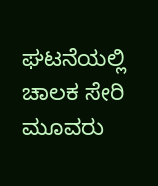ಘಟನೆಯಲ್ಲಿ ಚಾಲಕ ಸೇರಿ ಮೂವರು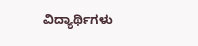ವಿದ್ಯಾರ್ಥಿಗಳು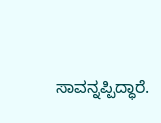ಸಾವನ್ನಪ್ಪಿದ್ಧಾರೆ.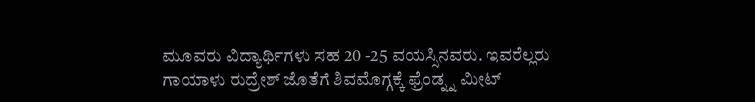ಮೂವರು ವಿದ್ಯಾರ್ಥಿಗಳು ಸಹ 20 -25 ವಯಸ್ಸಿನವರು. ಇವರೆಲ್ಲರು ಗಾಯಾಳು ರುದ್ರೇಶ್ ಜೊತೆಗೆ ಶಿವಮೊಗ್ಗಕ್ಕೆ ಫ್ರೆಂಡ್ನ್ನ ಮೀಟ್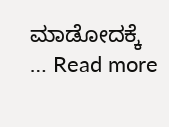ಮಾಡೋದಕ್ಕೆ … Read more